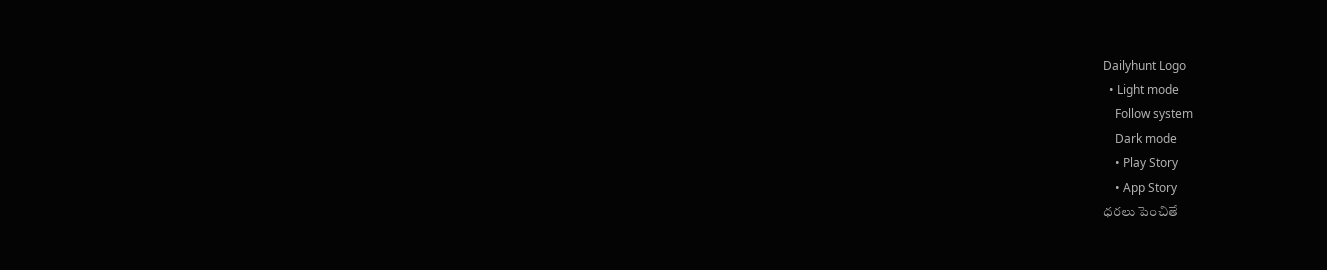Dailyhunt Logo
  • Light mode
    Follow system
    Dark mode
    • Play Story
    • App Story
ధరలు పెంచితే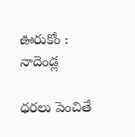ఊరుకోం : నాదెండ్ల

ధరలు పెంచితే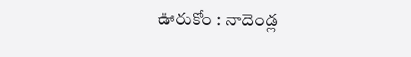ఊరుకోం : నాదెండ్ల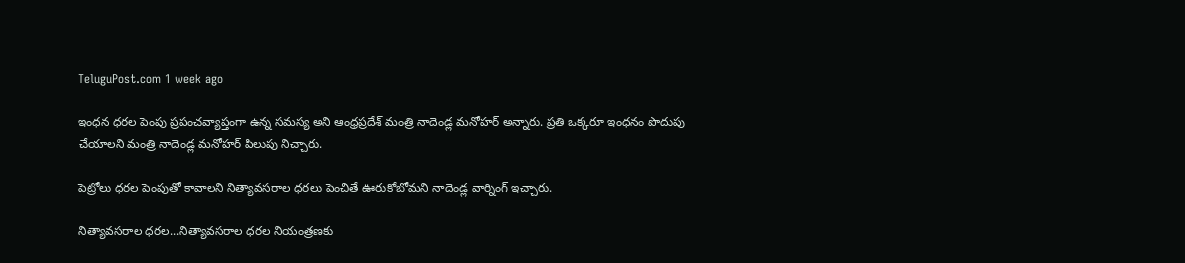TeluguPost.com 1 week ago

ఇంధన ధరల పెంపు ప్రపంచవ్యాప్తంగా ఉన్న సమస్య అని ఆంధ్రప్రదేశ్ మంత్రి నాదెండ్ల మనోహర్ అన్నారు. ప్రతి ఒక్కరూ ఇంధనం పొదుపు చేయాలని మంత్రి నాదెండ్ల మనోహర్ పిలుపు నిచ్చారు.

పెట్రోలు ధరల పెంపుతో కావాలని నిత్యావసరాల ధరలు పెంచితే ఊరుకోబోమని నాదెండ్ల వార్నింగ్ ఇచ్చారు.

నిత్యావసరాల ధరల...నిత్యావసరాల ధరల నియంత్రణకు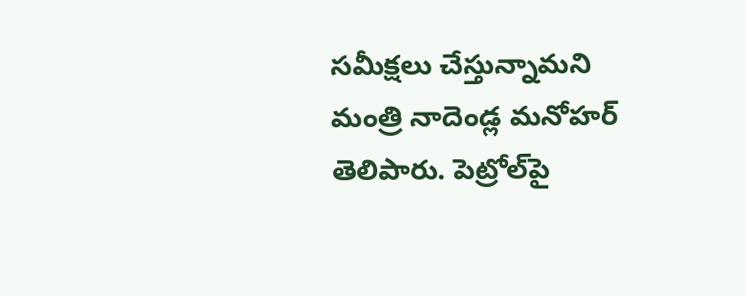సమీక్షలు చేస్తున్నామని మంత్రి నాదెండ్ల మనోహర్ తెలిపారు. పెట్రోల్‌పై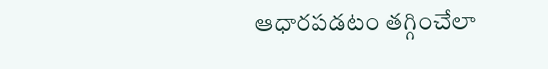ఆధారపడటం తగ్గించేలా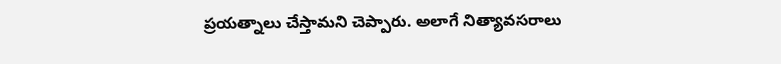ప్రయత్నాలు చేస్తామని చెప్పారు. అలాగే నిత్యావసరాలు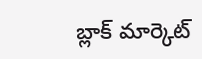బ్లాక్ మార్కెట్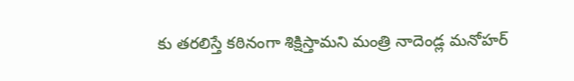కు తరలిస్తే కఠినంగా శిక్షిస్తామని మంత్రి నాదెండ్ల మనోహర్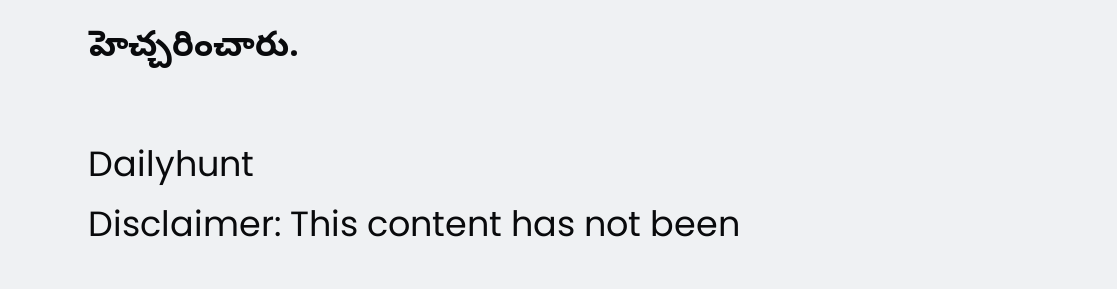హెచ్చరించారు.

Dailyhunt
Disclaimer: This content has not been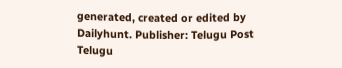generated, created or edited by Dailyhunt. Publisher: Telugu Post Telugu